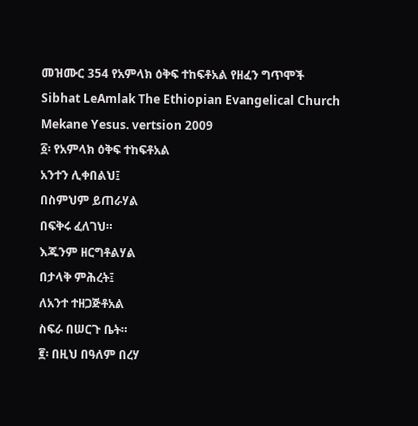መዝሙር 354 የአምላክ ዕቅፍ ተከፍቶአል የዘፈን ግጥሞች
Sibhat LeAmlak The Ethiopian Evangelical Church Mekane Yesus. vertsion 2009
፩፡ የአምላክ ዕቅፍ ተከፍቶአል
አንተን ሊቀበልህ፤
በስምህም ይጠራሃል
በፍቅሩ ፈለገህ።
እጁንም ዘርግቶልሃል
በታላቅ ምሕረት፤
ለአንተ ተዘጋጅቶአል
ስፍራ በሠርጉ ቤት።
፪፡ በዚህ በዓለም በረሃ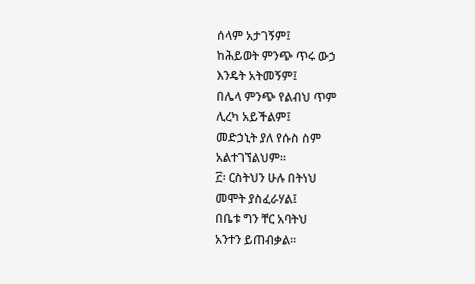ሰላም አታገኝም፤
ከሕይወት ምንጭ ጥሩ ውኃ
እንዴት አትመኝም፤
በሌላ ምንጭ የልብህ ጥም
ሊረካ አይችልም፤
መድኃኒት ያለ የሱስ ስም
አልተገኘልህም።
፫፡ ርስትህን ሁሉ በትነህ
መሞት ያስፈራሃል፤
በቤቱ ግን ቸር አባትህ
አንተን ይጠብቃል።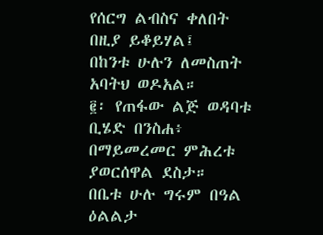የሰርግ ልብስና ቀለበት
በዚያ ይቆይሃል፤
በከንቱ ሁሉን ለመስጠት
አባትህ ወዶአል።
፪፡ የጠፋው ልጅ ወዳባቱ
ቢሄድ በንስሐ፥
በማይመረመር ምሕረቱ
ያወርሰዋል ደስታ።
በቤቱ ሁሉ ግሩም በዓል
ዕልልታ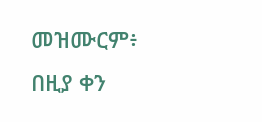መዝሙርም፥
በዚያ ቀን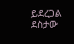ይደረጋል
ደስታው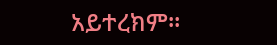አይተረክም።